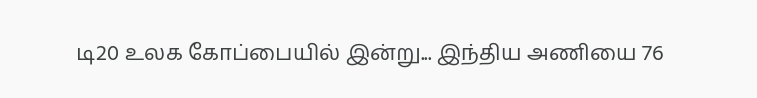டி20 உலக கோப்பையில் இன்று... இந்திய அணியை 76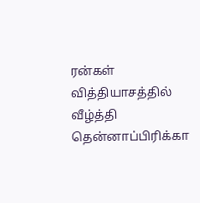ரன்கள் வித்தியாசத்தில் வீழ்த்தி தென்னாப்பிரிக்கா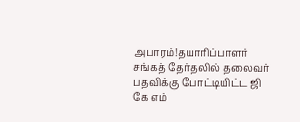அபாரம்!தயாரிப்பாளர் சங்கத் தேர்தலில் தலைவர் பதவிக்கு போட்டியிட்ட ஜி கே எம்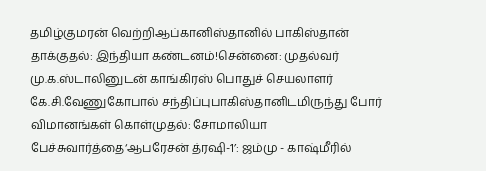தமிழ்குமரன் வெற்றிஆப்கானிஸ்தானில் பாகிஸ்தான் தாக்குதல்: இந்தியா கண்டனம்!சென்னை: முதல்வர் மு.க.ஸ்டாலினுடன் காங்கிரஸ் பொதுச் செயலாளர் கே.சி.வேணுகோபால் சந்திப்புபாகிஸ்தானிடமிருந்து போர் விமானங்கள் கொள்முதல்: சோமாலியா பேச்சுவார்த்தை‘ஆபரேசன் த்ரஷி-1’: ஜம்மு - காஷ்மீரில்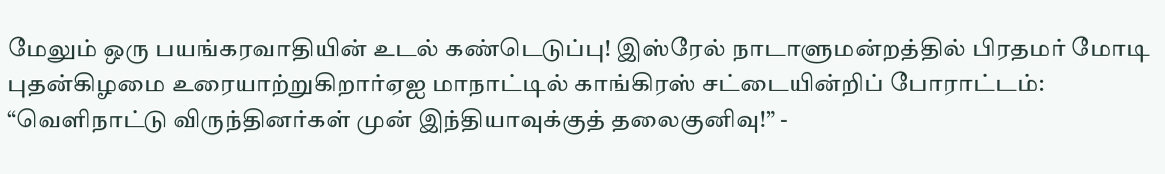மேலும் ஒரு பயங்கரவாதியின் உடல் கண்டெடுப்பு! இஸ்ரேல் நாடாளுமன்றத்தில் பிரதமர் மோடி புதன்கிழமை உரையாற்றுகிறார்ஏஐ மாநாட்டில் காங்கிரஸ் சட்டையின்றிப் போராட்டம்: “வெளிநாட்டு விருந்தினர்கள் முன் இந்தியாவுக்குத் தலைகுனிவு!” -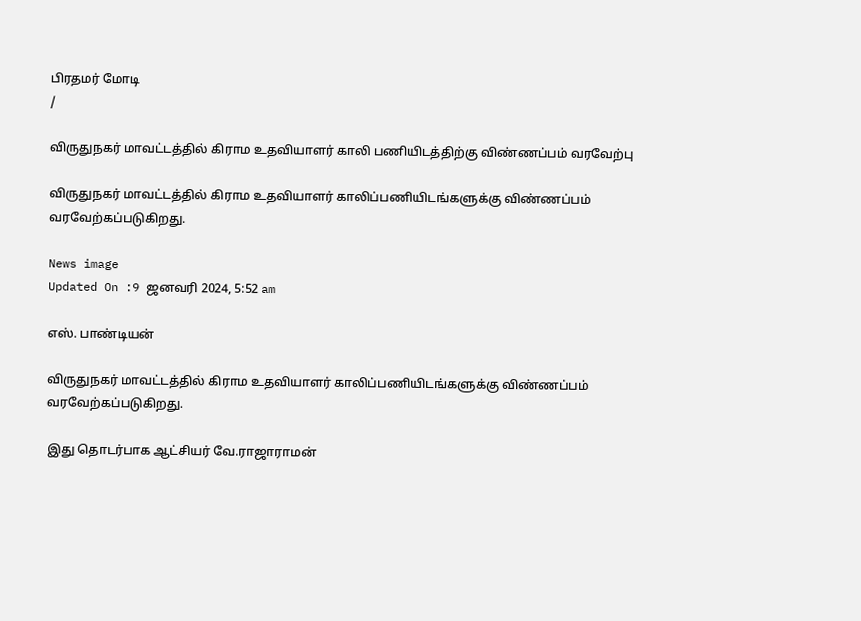பிரதமர் மோடி
/

விருதுநகர் மாவட்டத்தில் கிராம உதவியாளர் காலி பணியிடத்திற்கு விண்ணப்பம் வரவேற்பு

விருதுநகர் மாவட்டத்தில் கிராம உதவியாளர் காலிப்பணியிடங்களுக்கு விண்ணப்பம் வரவேற்கப்படுகிறது.

News image
Updated On :9 ஜனவரி 2024, 5:52 am

எஸ். பாண்டியன்

விருதுநகர் மாவட்டத்தில் கிராம உதவியாளர் காலிப்பணியிடங்களுக்கு விண்ணப்பம் வரவேற்கப்படுகிறது.

இது தொடர்பாக ஆட்சியர் வே.ராஜாராமன்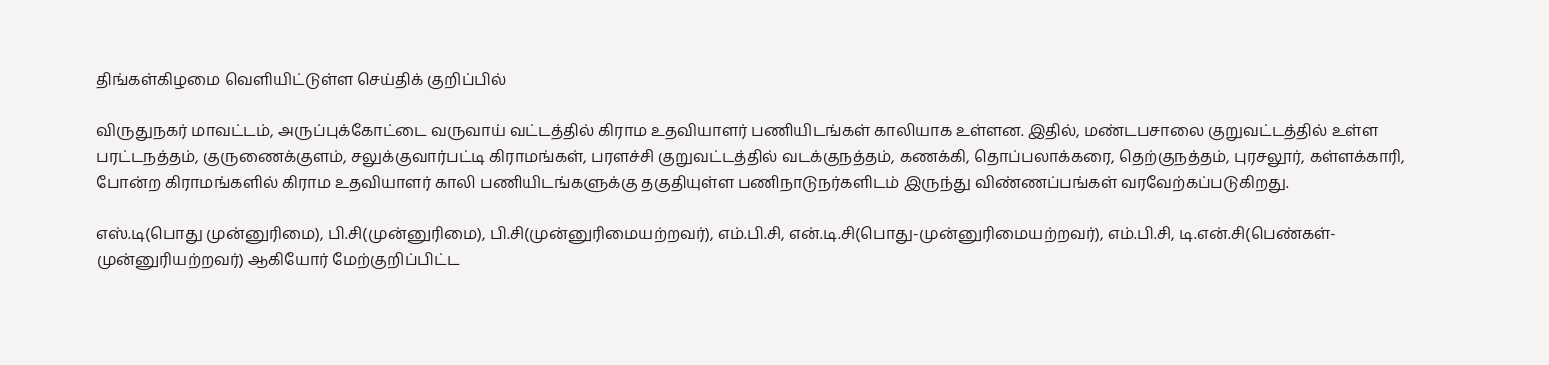திங்கள்கிழமை வெளியிட்டுள்ள செய்திக் குறிப்பில்

விருதுநகர் மாவட்டம், அருப்புக்கோட்டை வருவாய் வட்டத்தில் கிராம உதவியாளர் பணியிடங்கள் காலியாக உள்ளன. இதில், மண்டபசாலை குறுவட்டத்தில் உள்ள பரட்டநத்தம், குருணைக்குளம், சலுக்குவார்பட்டி கிராமங்கள், பரளச்சி குறுவட்டத்தில் வடக்குநத்தம், கணக்கி, தொப்பலாக்கரை, தெற்குநத்தம், புரசலூர், கள்ளக்காரி, போன்ற கிராமங்களில் கிராம உதவியாளர் காலி பணியிடங்களுக்கு தகுதியுள்ள பணிநாடுநர்களிடம் இருந்து விண்ணப்பங்கள் வரவேற்கப்படுகிறது.

எஸ்.டி(பொது முன்னுரிமை), பி.சி(முன்னுரிமை), பி.சி(முன்னுரிமையற்றவர்), எம்.பி.சி, என்.டி.சி(பொது-முன்னுரிமையற்றவர்), எம்.பி.சி, டி.என்.சி(பெண்கள்-முன்னுரியற்றவர்) ஆகியோர் மேற்குறிப்பிட்ட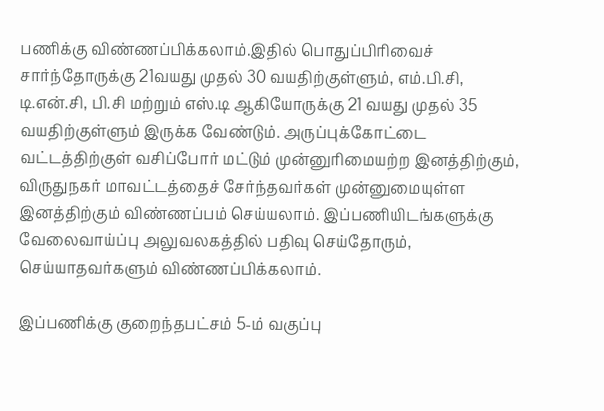பணிக்கு விண்ணப்பிக்கலாம்.இதில் பொதுப்பிரிவைச் சார்ந்தோருக்கு 21வயது முதல் 30 வயதிற்குள்ளும், எம்.பி.சி, டி.என்.சி, பி.சி மற்றும் எஸ்.டி ஆகியோருக்கு 21 வயது முதல் 35 வயதிற்குள்ளும் இருக்க வேண்டும். அருப்புக்கோட்டை வட்டத்திற்குள் வசிப்போர் மட்டும் முன்னுரிமையற்ற இனத்திற்கும், விருதுநகர் மாவட்டத்தைச் சேர்ந்தவர்கள் முன்னுமையுள்ள இனத்திற்கும் விண்ணப்பம் செய்யலாம். இப்பணியிடங்களுக்கு வேலைவாய்ப்பு அலுவலகத்தில் பதிவு செய்தோரும், செய்யாதவர்களும் விண்ணப்பிக்கலாம்.

இப்பணிக்கு குறைந்தபட்சம் 5-ம் வகுப்பு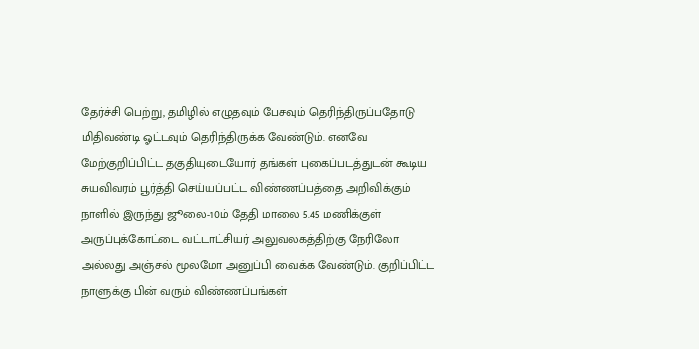தேர்ச்சி பெற்று, தமிழில் எழுதவும் பேசவும் தெரிந்திருப்பதோடு மிதிவண்டி ஓட்டவும் தெரிந்திருக்க வேண்டும். எனவே மேற்குறிப்பிட்ட தகுதியுடையோர் தங்கள் புகைப்படத்துடன் கூடிய சுயவிவரம் பூர்த்தி செய்யப்பட்ட விண்ணப்பத்தை அறிவிக்கும் நாளில் இருந்து ஜூலை-10ம் தேதி மாலை 5.45 மணிக்குள் அருப்புக்கோட்டை வட்டாட்சியர் அலுவலகத்திற்கு நேரிலோ அல்லது அஞ்சல் மூலமோ அனுப்பி வைக்க வேண்டும். குறிப்பிட்ட நாளுக்கு பின் வரும் விண்ணப்பங்கள்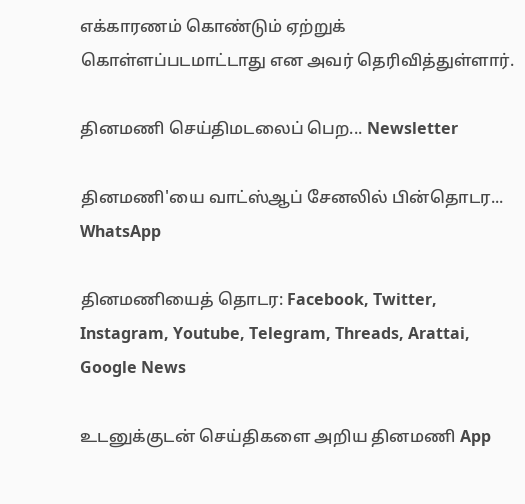எக்காரணம் கொண்டும் ஏற்றுக் கொள்ளப்படமாட்டாது என அவர் தெரிவித்துள்ளார்.

தினமணி செய்திமடலைப் பெற... Newsletter

தினமணி'யை வாட்ஸ்ஆப் சேனலில் பின்தொடர... WhatsApp

தினமணியைத் தொடர: Facebook, Twitter, Instagram, Youtube, Telegram, Threads, Arattai, Google News

உடனுக்குடன் செய்திகளை அறிய தினமணி App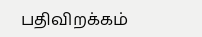பதிவிறக்கம்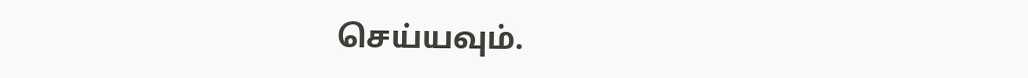செய்யவும்.